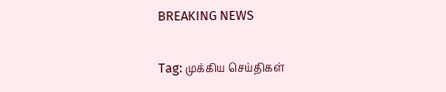BREAKING NEWS

Tag: முக்கிய செய்திகள்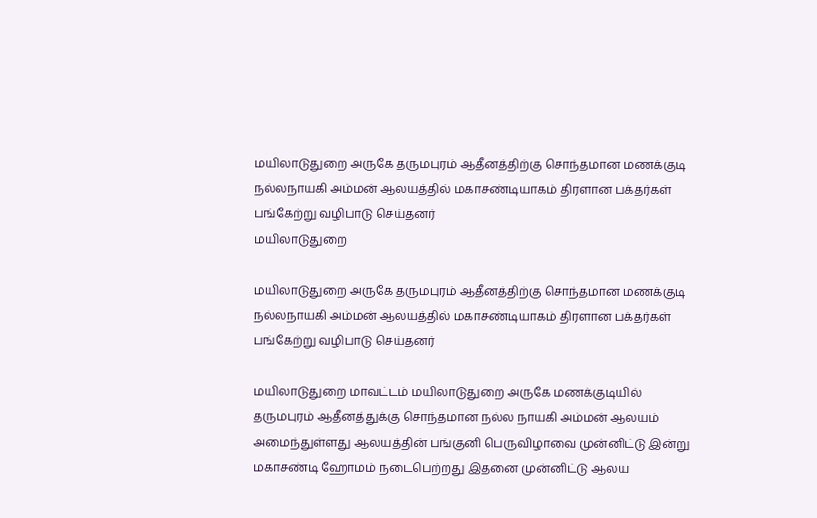மயிலாடுதுறை அருகே தருமபுரம் ஆதீனத்திற்கு சொந்தமான மணக்குடி நல்லநாயகி அம்மன் ஆலயத்தில் மகாசண்டியாகம் திரளான பக்தர்கள் பங்கேற்று வழிபாடு செய்தனர்
மயிலாடுதுறை

மயிலாடுதுறை அருகே தருமபுரம் ஆதீனத்திற்கு சொந்தமான மணக்குடி நல்லநாயகி அம்மன் ஆலயத்தில் மகாசண்டியாகம் திரளான பக்தர்கள் பங்கேற்று வழிபாடு செய்தனர்

மயிலாடுதுறை மாவட்டம் மயிலாடுதுறை அருகே மணக்குடியில் தருமபுரம் ஆதீனத்துக்கு சொந்தமான நல்ல நாயகி அம்மன் ஆலயம் அமைந்துள்ளது ஆலயத்தின் பங்குனி பெருவிழாவை முன்னிட்டு இன்று மகாசண்டி ஹோமம் நடைபெற்றது இதனை முன்னிட்டு ஆலய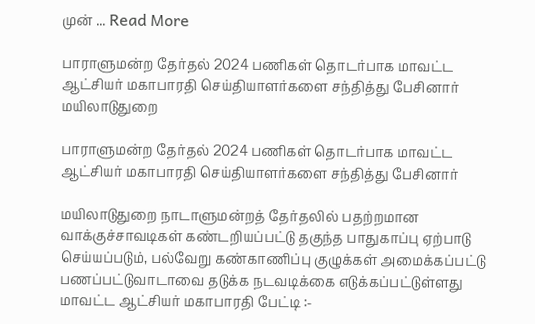முன் ... Read More

பாராளுமன்ற தேர்தல் 2024 பணிகள் தொடர்பாக மாவட்ட ஆட்சியர் மகாபாரதி செய்தியாளர்களை சந்தித்து பேசினார்
மயிலாடுதுறை

பாராளுமன்ற தேர்தல் 2024 பணிகள் தொடர்பாக மாவட்ட ஆட்சியர் மகாபாரதி செய்தியாளர்களை சந்தித்து பேசினார்

மயிலாடுதுறை நாடாளுமன்றத் தேர்தலில் பதற்றமான வாக்குச்சாவடிகள் கண்டறியப்பட்டு தகுந்த பாதுகாப்பு ஏற்பாடு செய்யப்படும், பல்வேறு கண்காணிப்பு குழுக்கள் அமைக்கப்பட்டு பணப்பட்டுவாடாவை தடுக்க நடவடிக்கை எடுக்கப்பட்டுள்ளது மாவட்ட ஆட்சியர் மகாபாரதி பேட்டி :-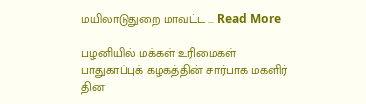மயிலாடுதுறை மாவட்ட ... Read More

பழனியில் மக்கள் உரிமைகள் பாதுகாப்புக் கழகத்தின் சார்பாக மகளிர் தின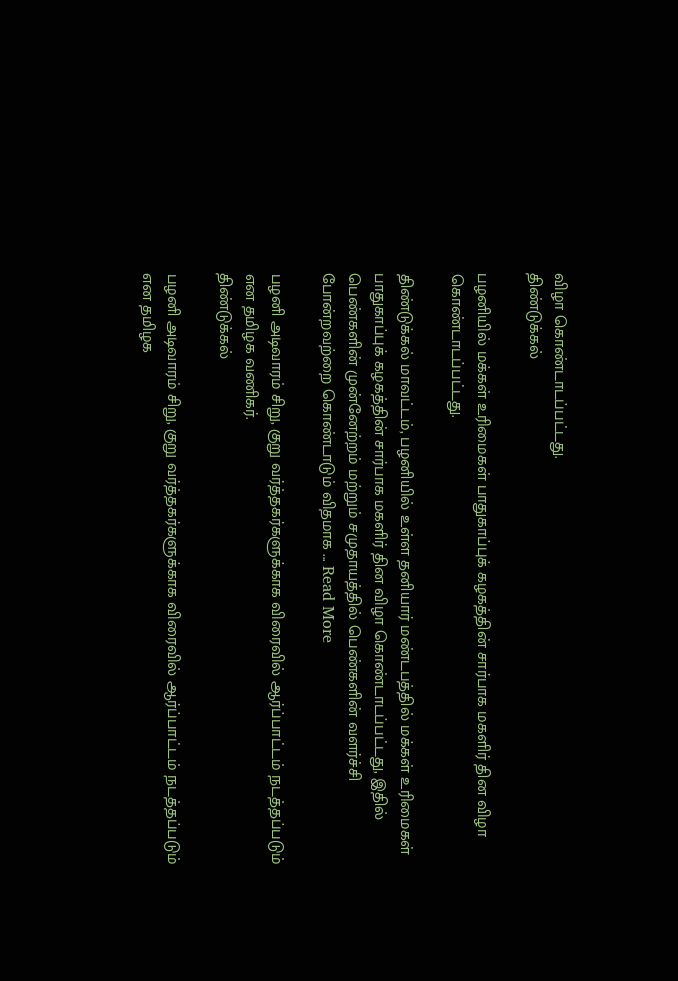விழா கொண்டாடப்பட்டது.
திண்டுக்கல்

பழனியில் மக்கள் உரிமைகள் பாதுகாப்புக் கழகத்தின் சார்பாக மகளிர் தின விழா கொண்டாடப்பட்டது.

திண்டுக்கல் மாவட்டம், பழனியில் உள்ள தனியார் மண்டபத்தில் மக்கள் உரிமைகள் பாதுகாப்புக் கழகத்தின் சார்பாக மகளிர் தின விழா கொண்டாடப்பட்டது, இதில் பெண்களின் முன்னேற்றம் மற்றும் சமுதாயத்தில் பெண்களின் வளர்ச்சி போன்றவற்றை கொண்டாடும் விதமாக ... Read More

பழனி அடிவாரம் சிறு, குறு வர்த்தகர்களுக்காக விரைவில் ஆர்ப்பாட்டம் நடத்தப்படும் என தமிழக வணிகர்.
திண்டுக்கல்

பழனி அடிவாரம் சிறு, குறு வர்த்தகர்களுக்காக விரைவில் ஆர்ப்பாட்டம் நடத்தப்படும் என தமிழக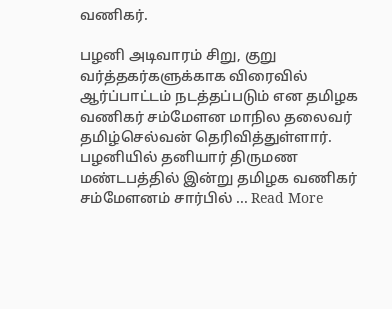வணிகர்.

பழனி அடிவாரம் சிறு, குறு வர்த்தகர்களுக்காக விரைவில் ஆர்ப்பாட்டம் நடத்தப்படும் என தமிழக வணிகர் சம்மேளன மாநில தலைவர் தமிழ்செல்வன் தெரிவித்துள்ளார். பழனியில் தனியார் திருமண மண்டபத்தில் இன்று தமிழக வணிகர் சம்மேளனம் சார்பில் ... Read More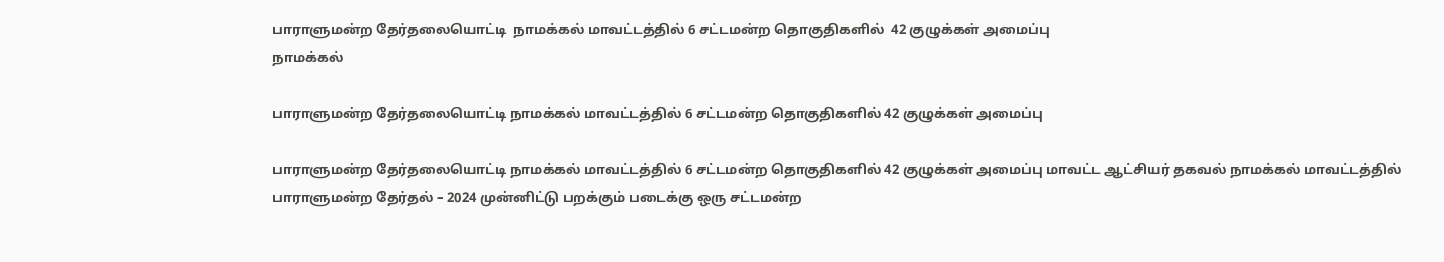பாராளுமன்ற தேர்தலையொட்டி  நாமக்கல் மாவட்டத்தில் 6 சட்டமன்ற தொகுதிகளில்  42 குழுக்கள் அமைப்பு
நாமக்கல்

பாராளுமன்ற தேர்தலையொட்டி நாமக்கல் மாவட்டத்தில் 6 சட்டமன்ற தொகுதிகளில் 42 குழுக்கள் அமைப்பு

பாராளுமன்ற தேர்தலையொட்டி நாமக்கல் மாவட்டத்தில் 6 சட்டமன்ற தொகுதிகளில் 42 குழுக்கள் அமைப்பு மாவட்ட ஆட்சியர் தகவல் நாமக்கல் மாவட்டத்தில் பாராளுமன்ற தேர்தல் – 2024 முன்னிட்டு பறக்கும் படைக்கு ஒரு சட்டமன்ற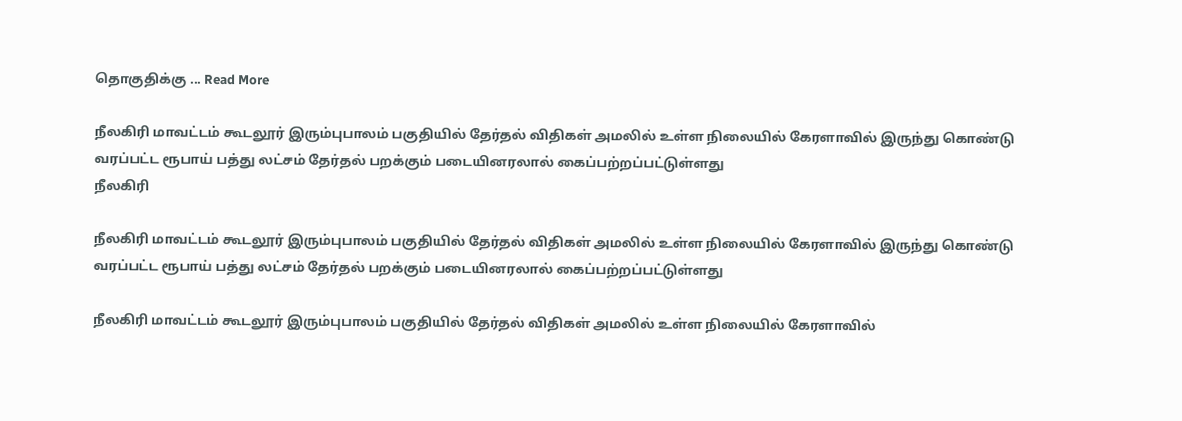தொகுதிக்கு ... Read More

நீலகிரி மாவட்டம் கூடலூர் இரும்புபாலம் பகுதியில் தேர்தல் விதிகள் அமலில் உள்ள நிலையில் கேரளாவில் இருந்து கொண்டு வரப்பட்ட ரூபாய் பத்து லட்சம் தேர்தல் பறக்கும் படையினரலால் கைப்பற்றப்பட்டுள்ளது
நீலகிரி

நீலகிரி மாவட்டம் கூடலூர் இரும்புபாலம் பகுதியில் தேர்தல் விதிகள் அமலில் உள்ள நிலையில் கேரளாவில் இருந்து கொண்டு வரப்பட்ட ரூபாய் பத்து லட்சம் தேர்தல் பறக்கும் படையினரலால் கைப்பற்றப்பட்டுள்ளது

நீலகிரி மாவட்டம் கூடலூர் இரும்புபாலம் பகுதியில் தேர்தல் விதிகள் அமலில் உள்ள நிலையில் கேரளாவில்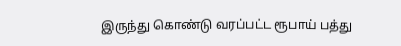இருந்து கொண்டு வரப்பட்ட ரூபாய் பத்து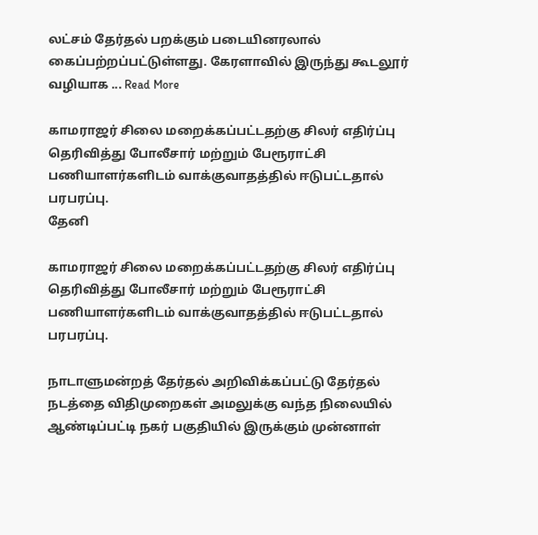லட்சம் தேர்தல் பறக்கும் படையினரலால் கைப்பற்றப்பட்டுள்ளது. கேரளாவில் இருந்து கூடலூர் வழியாக ... Read More

காமராஜர் சிலை மறைக்கப்பட்டதற்கு சிலர் எதிர்ப்பு தெரிவித்து போலீசார் மற்றும் பேரூராட்சி பணியாளர்களிடம் வாக்குவாதத்தில் ஈடுபட்டதால் பரபரப்பு.
தேனி

காமராஜர் சிலை மறைக்கப்பட்டதற்கு சிலர் எதிர்ப்பு தெரிவித்து போலீசார் மற்றும் பேரூராட்சி பணியாளர்களிடம் வாக்குவாதத்தில் ஈடுபட்டதால் பரபரப்பு.

நாடாளுமன்றத் தேர்தல் அறிவிக்கப்பட்டு தேர்தல் நடத்தை விதிமுறைகள் அமலுக்கு வந்த நிலையில் ஆண்டிப்பட்டி நகர் பகுதியில் இருக்கும் முன்னாள்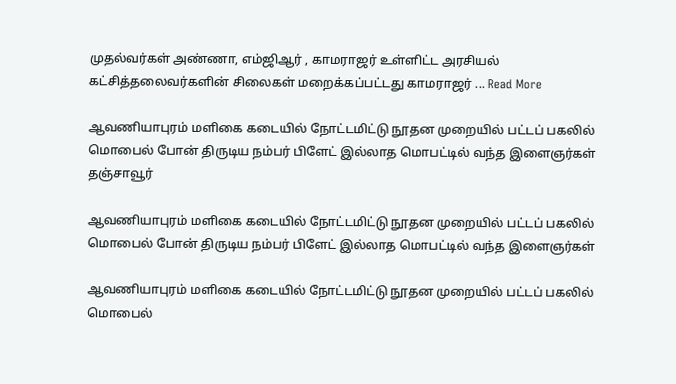முதல்வர்கள் அண்ணா, எம்ஜிஆர் , காமராஜர் உள்ளிட்ட அரசியல் கட்சித்தலைவர்களின் சிலைகள் மறைக்கப்பட்டது காமராஜர் ... Read More

ஆவணியாபுரம் மளிகை கடையில் நோட்டமிட்டு நூதன முறையில் பட்டப் பகலில் மொபைல் போன் திருடிய நம்பர் பிளேட் இல்லாத மொபட்டில் வந்த இளைஞர்கள்
தஞ்சாவூர்

ஆவணியாபுரம் மளிகை கடையில் நோட்டமிட்டு நூதன முறையில் பட்டப் பகலில் மொபைல் போன் திருடிய நம்பர் பிளேட் இல்லாத மொபட்டில் வந்த இளைஞர்கள்

ஆவணியாபுரம் மளிகை கடையில் நோட்டமிட்டு நூதன முறையில் பட்டப் பகலில் மொபைல்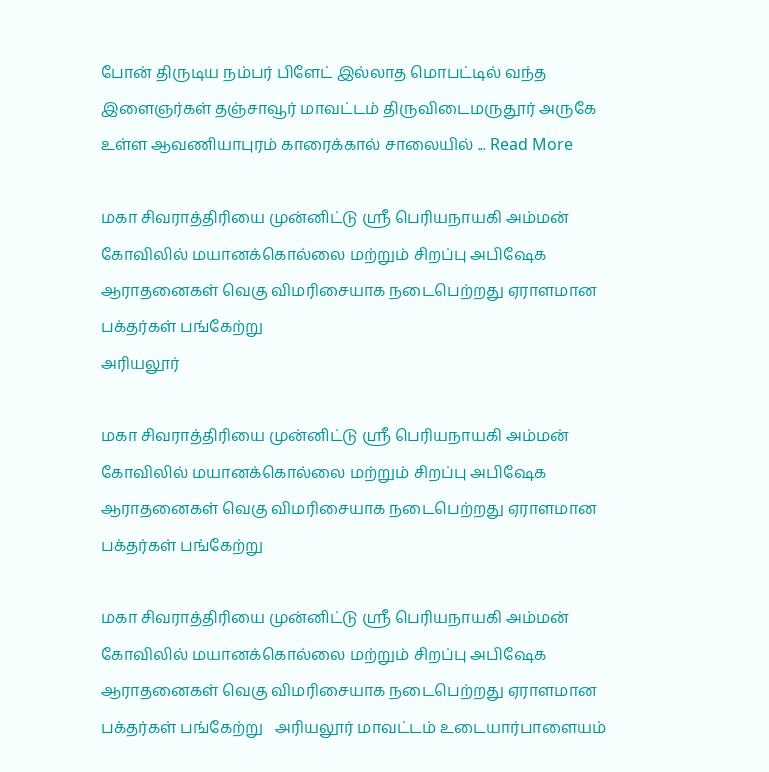போன் திருடிய நம்பர் பிளேட் இல்லாத மொபட்டில் வந்த இளைஞர்கள் தஞ்சாவூர் மாவட்டம் திருவிடைமருதூர் அருகே உள்ள ஆவணியாபுரம் காரைக்கால் சாலையில் ... Read More

மகா சிவராத்திரியை முன்னிட்டு ஸ்ரீ பெரியநாயகி அம்மன் கோவிலில் மயானக்கொல்லை மற்றும் சிறப்பு அபிஷேக ஆராதனைகள் வெகு விமரிசையாக நடைபெற்றது ஏராளமான பக்தர்கள் பங்கேற்று
அரியலூர்

மகா சிவராத்திரியை முன்னிட்டு ஸ்ரீ பெரியநாயகி அம்மன் கோவிலில் மயானக்கொல்லை மற்றும் சிறப்பு அபிஷேக ஆராதனைகள் வெகு விமரிசையாக நடைபெற்றது ஏராளமான பக்தர்கள் பங்கேற்று

மகா சிவராத்திரியை முன்னிட்டு ஸ்ரீ பெரியநாயகி அம்மன் கோவிலில் மயானக்கொல்லை மற்றும் சிறப்பு அபிஷேக ஆராதனைகள் வெகு விமரிசையாக நடைபெற்றது ஏராளமான பக்தர்கள் பங்கேற்று   அரியலூர் மாவட்டம் உடையார்பாளையம்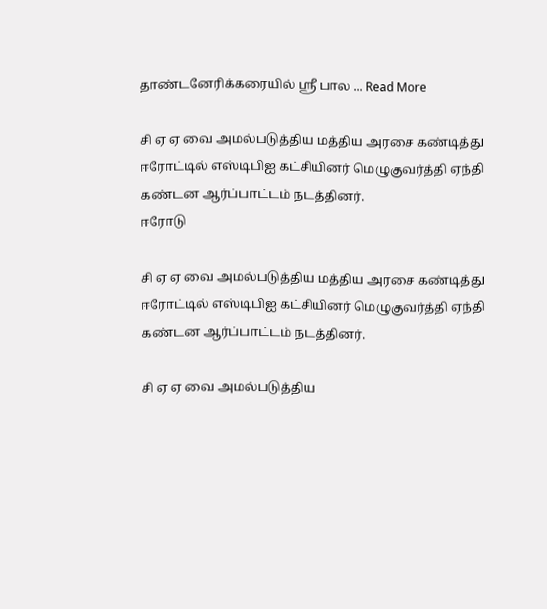தாண்டனேரிக்கரையில் ஸ்ரீ பால ... Read More

சி ஏ ஏ வை அமல்படுத்திய மத்திய அரசை கண்டித்து ஈரோட்டில் எஸ்டிபிஐ கட்சியினர் மெழுகுவர்த்தி ஏந்தி கண்டன ஆர்ப்பாட்டம் நடத்தினர்.
ஈரோடு

சி ஏ ஏ வை அமல்படுத்திய மத்திய அரசை கண்டித்து ஈரோட்டில் எஸ்டிபிஐ கட்சியினர் மெழுகுவர்த்தி ஏந்தி கண்டன ஆர்ப்பாட்டம் நடத்தினர்.

சி ஏ ஏ வை அமல்படுத்திய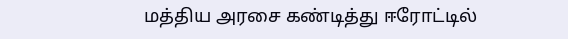மத்திய அரசை கண்டித்து ஈரோட்டில்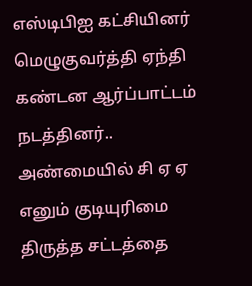எஸ்டிபிஐ கட்சியினர் மெழுகுவர்த்தி ஏந்தி கண்டன ஆர்ப்பாட்டம் நடத்தினர்.. அண்மையில் சி ஏ ஏ எனும் குடியுரிமை திருத்த சட்டத்தை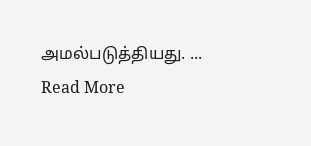அமல்படுத்தியது. ... Read More